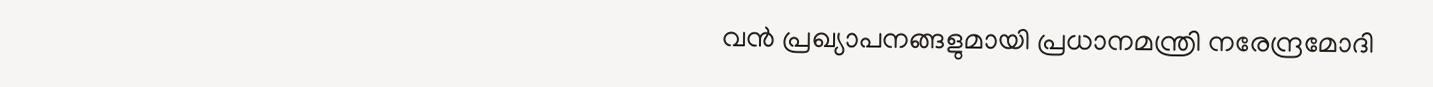വന്‍ പ്രഖ്യാപനങ്ങളുമായി പ്രധാനമന്ത്രി നരേന്ദ്രമോദി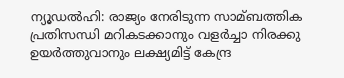ന്യൂഡല്‍ഹി: രാജ്യം നേരിടുന്ന സാമ്ബത്തിക പ്രതിസന്ധി മറികടക്കാനും വളര്‍ച്ചാ നിരക്കു ഉയര്‍ത്തുവാനും ലക്ഷ്യമിട്ട് കേന്ദ്ര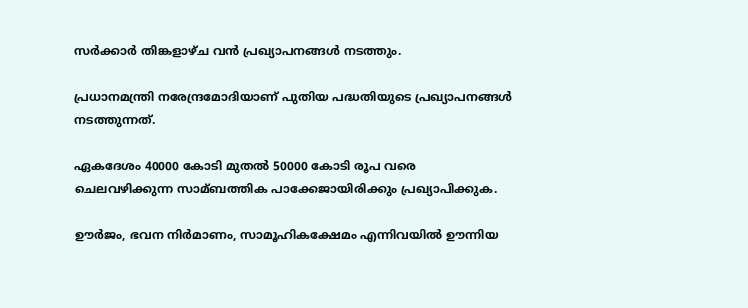സര്‍ക്കാര്‍ തിങ്കളാഴ്ച വന്‍ പ്രഖ്യാപനങ്ങള്‍ നടത്തും.

പ്രധാനമന്ത്രി നരേന്ദ്രമോദിയാണ് പുതിയ പദ്ധതിയുടെ പ്രഖ്യാപനങ്ങള്‍ നടത്തുന്നത്.

ഏകദേശം 40000 കോടി മുതല്‍ 50000 കോടി രൂപ വരെ ചെലവഴിക്കുന്ന സാമ്ബത്തിക പാക്കേജായിരിക്കും പ്രഖ്യാപിക്കുക.

ഊര്‍ജം, ഭവന നിര്‍മാണം, സാമൂഹികക്ഷേമം എന്നിവയില്‍ ഊന്നിയ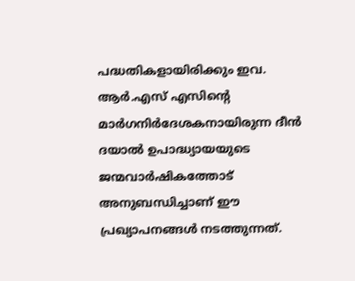പദ്ധതികളായിരിക്കും ഇവ. ആര്‍.എസ് എസിന്റെ മാര്‍ഗനിര്‍ദേശകനായിരുന്ന ദീന്‍ ദയാല്‍ ഉപാദ്ധ്യായയുടെ ജന്മവാര്‍ഷികത്തോട് അനുബന്ധിച്ചാണ് ഈ പ്രഖ്യാപനങ്ങള്‍ നടത്തുന്നത്.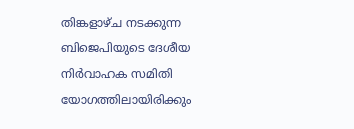തിങ്കളാഴ്ച നടക്കുന്ന ബിജെപിയുടെ ദേശീയ നിര്‍വാഹക സമിതി യോഗത്തിലായിരിക്കും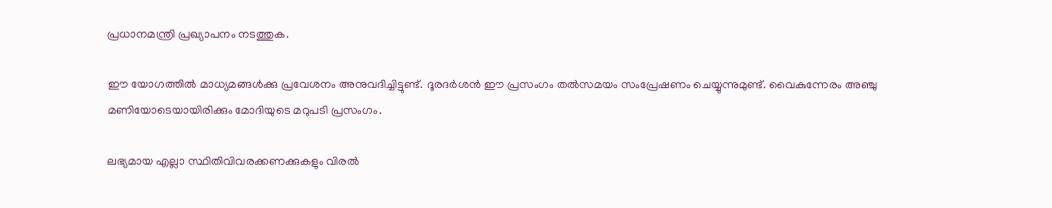പ്രധാനമന്ത്രി പ്രഖ്യാപനം നടത്തുക.

ഈ യോഗത്തില്‍ മാധ്യമങ്ങള്‍ക്കു പ്രവേശനം അനുവദിച്ചിട്ടുണ്ട്. ദൂരദര്‍ശന്‍ ഈ പ്രസംഗം തല്‍സമയം സംപ്രേഷണം ചെയ്യുന്നുമുണ്ട്. വൈകുന്നേരം അഞ്ചു മണിയോടെയായിരിക്കും മോദിയുടെ മറുപടി പ്രസംഗം.

ലഭ്യമായ എല്ലാ സ്ഥിതിവിവരക്കണക്കുകളും വിരല്‍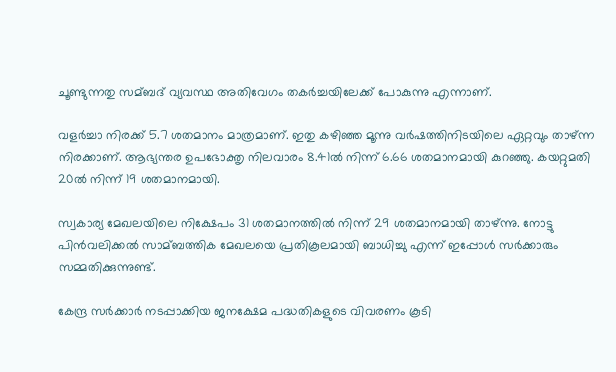ചൂണ്ടുന്നതു സമ്ബദ് വ്യവസ്ഥ അതിവേഗം തകര്‍ച്ചയിലേക്ക് പോകുന്നു എന്നാണ്.

വളര്‍ച്ചാ നിരക്ക് 5.7 ശതമാനം മാത്രമാണ്. ഇതു കഴിഞ്ഞ മൂന്നു വര്‍ഷത്തിനിടയിലെ ഏറ്റവും താഴ്ന്ന നിരക്കാണ്. ആഭ്യന്തര ഉപഭോക്തൃ നിലവാരം 8.41ല്‍ നിന്ന് 6.66 ശതമാനമായി കുറഞ്ഞു. കയറ്റുമതി 20ല്‍ നിന്ന് 19 ശതമാനമായി.

സ്വകാര്യ മേഖലയിലെ നിക്ഷേപം 31 ശതമാനത്തില്‍ നിന്ന് 29 ശതമാനമായി താഴ്ന്നു. നോട്ടു പിന്‍വലിക്കല്‍ സാമ്ബത്തിക മേഖലയെ പ്രതികൂലമായി ബാധിച്ചു എന്ന് ഇപ്പോള്‍ സര്‍ക്കാരും സമ്മതിക്കുന്നുണ്ട്.

കേന്ദ്ര സര്‍ക്കാര്‍ നടപ്പാക്കിയ ജനക്ഷേമ പദ്ധതികളുടെ വിവരണം കൂടി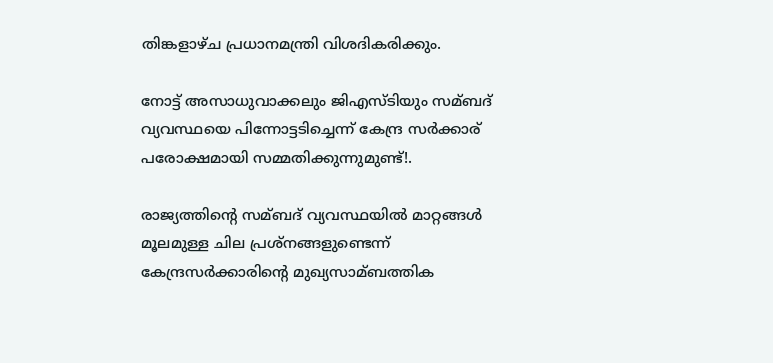തിങ്കളാഴ്ച പ്രധാനമന്ത്രി വിശദികരിക്കും.

നോട്ട് അസാധുവാക്കലും ജിഎസ്ടിയും സമ്ബദ് വ്യവസ്ഥയെ പിന്നോട്ടടിച്ചെന്ന് കേന്ദ്ര സര്‍ക്കാര് പരോക്ഷമായി സമ്മതിക്കുന്നുമുണ്ട്!.

രാജ്യത്തിന്റെ സമ്ബദ് വ്യവസ്ഥയില്‍ മാറ്റങ്ങള്‍ മൂലമുള്ള ചില പ്രശ്‌നങ്ങളുണ്ടെന്ന് കേന്ദ്രസര്‍ക്കാരിന്റെ മുഖ്യസാമ്ബത്തിക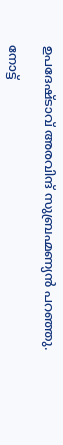ഉപദേഷ്ടാവ് അരവിന്ദ് സുബ്രഹ്മണ്യന്‍ പറഞ്ഞു.

നോട്ട്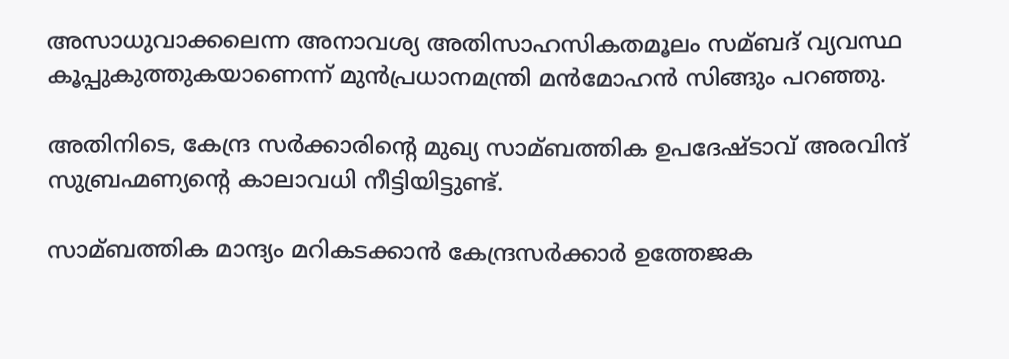അസാധുവാക്കലെന്ന അനാവശ്യ അതിസാഹസികതമൂലം സമ്ബദ് വ്യവസ്ഥ കൂപ്പുകുത്തുകയാണെന്ന് മുന്‍പ്രധാനമന്ത്രി മന്‍മോഹന്‍ സിങ്ങും പറഞ്ഞു.

അതിനിടെ, കേന്ദ്ര സര്‍ക്കാരിന്റെ മുഖ്യ സാമ്ബത്തിക ഉപദേഷ്ടാവ് അരവിന്ദ് സുബ്രഹ്മണ്യന്റെ കാലാവധി നീട്ടിയിട്ടുണ്ട്.

സാമ്ബത്തിക മാന്ദ്യം മറികടക്കാന്‍ കേന്ദ്രസര്‍ക്കാര്‍ ഉത്തേജക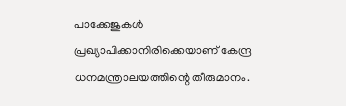പാക്കേജുകള്‍ പ്രഖ്യാപിക്കാനിരിക്കെയാണ് കേന്ദ്ര ധനമന്ത്രാലയത്തിന്റെ തീരുമാനം.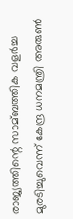രാജ്യത്തിന്റെ സാമ്ബത്തിക വളര്‍ച്ച മുരടിച്ചുവെന്ന് കേന്ദ്ര ധനമന്ത്രി അരുണ്‍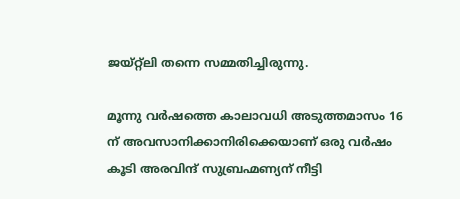ജയ്റ്റ്‌ലി തന്നെ സമ്മതിച്ചിരുന്നു.

മൂന്നു വര്‍ഷത്തെ കാലാവധി അടുത്തമാസം 16 ന് അവസാനിക്കാനിരിക്കെയാണ് ഒരു വര്‍ഷം കൂടി അരവിന്ദ് സുബ്രഹ്മണ്യന് നീട്ടി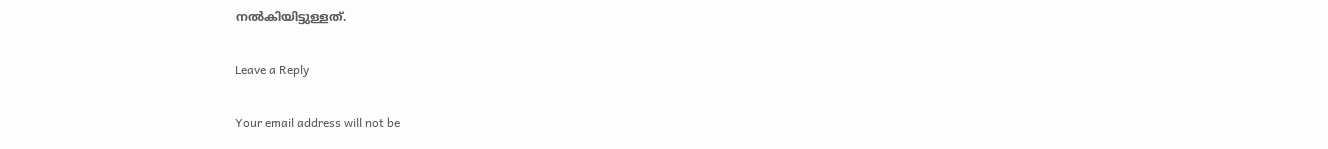നല്‍കിയിട്ടുള്ളത്.

Leave a Reply

Your email address will not be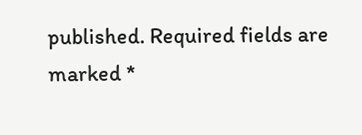published. Required fields are marked *